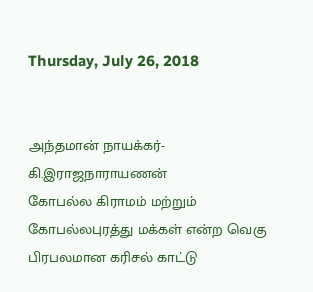Thursday, July 26, 2018


அந்தமான் நாயக்கர்- கி.இராஜநாராயணன்
கோபல்ல கிராமம் மற்றும் கோபல்லபுரத்து மக்கள் என்ற வெகு பிரபலமான கரிசல் காட்டு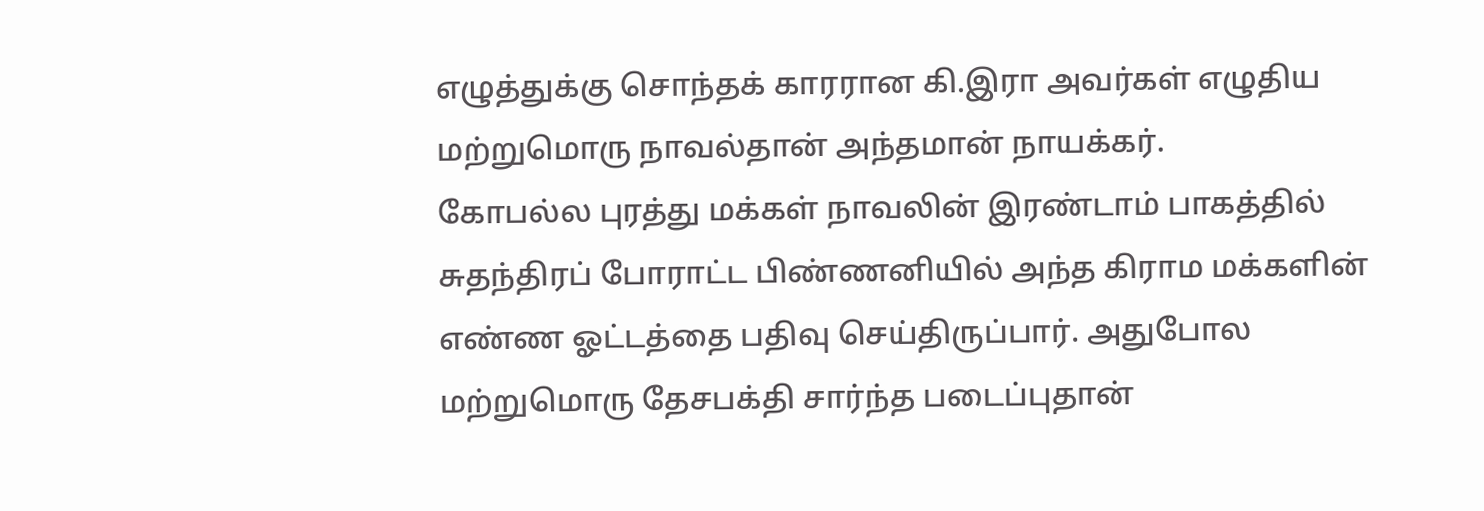எழுத்துக்கு சொந்தக் காரரான கி.இரா அவர்கள் எழுதிய மற்றுமொரு நாவல்தான் அந்தமான் நாயக்கர்.
கோபல்ல புரத்து மக்கள் நாவலின் இரண்டாம் பாகத்தில் சுதந்திரப் போராட்ட பிண்ணனியில் அந்த கிராம மக்களின் எண்ண ஓட்டத்தை பதிவு செய்திருப்பார். அதுபோல மற்றுமொரு தேசபக்தி சார்ந்த படைப்புதான்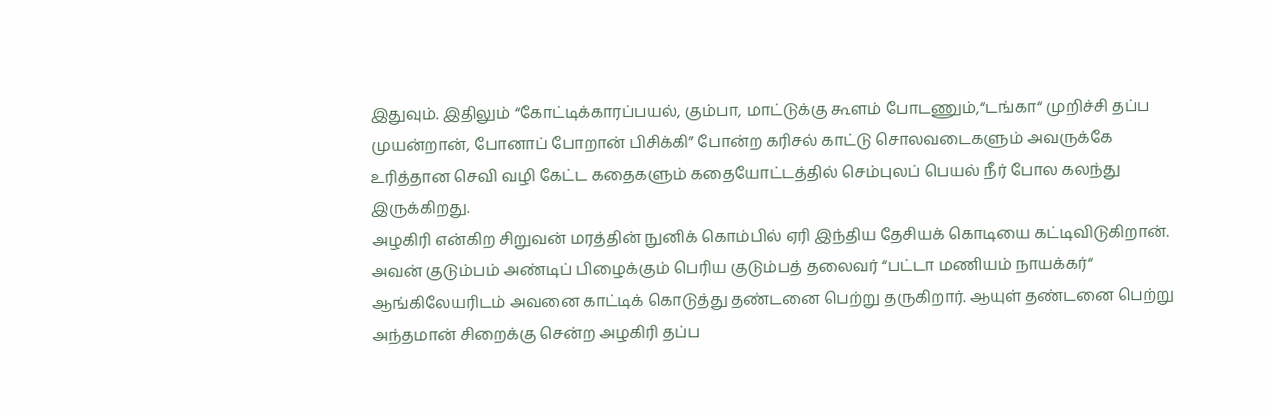இதுவும். இதிலும் “கோட்டிக்காரப்பயல், கும்பா, மாட்டுக்கு கூளம் போடணும்,“டங்கா“ முறிச்சி தப்ப முயன்றான், போனாப் போறான் பிசிக்கி” போன்ற கரிசல் காட்டு சொலவடைகளும் அவருக்கே உரித்தான செவி வழி கேட்ட கதைகளும் கதையோட்டத்தில் செம்புலப் பெயல் நீர் போல கலந்து இருக்கிறது.
அழகிரி என்கிற சிறுவன் மரத்தின் நுனிக் கொம்பில் ஏரி இந்திய தேசியக் கொடியை கட்டிவிடுகிறான். அவன் குடும்பம் அண்டிப் பிழைக்கும் பெரிய குடும்பத் தலைவர் “பட்டா மணியம் நாயக்கர்“ ஆங்கிலேயரிடம் அவனை காட்டிக் கொடுத்து தண்டனை பெற்று தருகிறார். ஆயுள் தண்டனை பெற்று அந்தமான் சிறைக்கு சென்ற அழகிரி தப்ப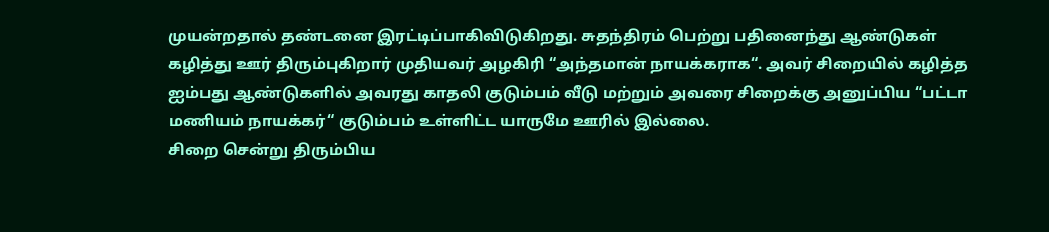முயன்றதால் தண்டனை இரட்டிப்பாகிவிடுகிறது. சுதந்திரம் பெற்று பதினைந்து ஆண்டுகள் கழித்து ஊர் திரும்புகிறார் முதியவர் அழகிரி “அந்தமான் நாயக்கராக“. அவர் சிறையில் கழித்த ஐம்பது ஆண்டுகளில் அவரது காதலி குடும்பம் வீடு மற்றும் அவரை சிறைக்கு அனுப்பிய “பட்டா மணியம் நாயக்கர்“ குடும்பம் உள்ளிட்ட யாருமே ஊரில் இல்லை.
சிறை சென்று திரும்பிய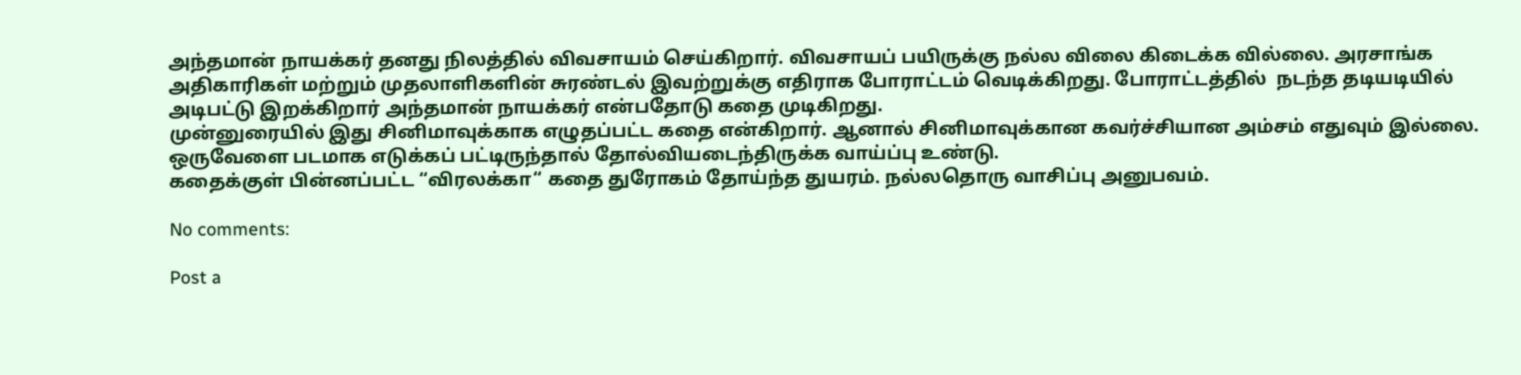அந்தமான் நாயக்கர் தனது நிலத்தில் விவசாயம் செய்கிறார். விவசாயப் பயிருக்கு நல்ல விலை கிடைக்க வில்லை. அரசாங்க அதிகாரிகள் மற்றும் முதலாளிகளின் சுரண்டல் இவற்றுக்கு எதிராக போராட்டம் வெடிக்கிறது. போராட்டத்தில்  நடந்த தடியடியில் அடிபட்டு இறக்கிறார் அந்தமான் நாயக்கர் என்பதோடு கதை முடிகிறது.
முன்னுரையில் இது சினிமாவுக்காக எழுதப்பட்ட கதை என்கிறார். ஆனால் சினிமாவுக்கான கவர்ச்சியான அம்சம் எதுவும் இல்லை. ஒருவேளை படமாக எடுக்கப் பட்டிருந்தால் தோல்வியடைந்திருக்க வாய்ப்பு உண்டு.
கதைக்குள் பின்னப்பட்ட “விரலக்கா“ கதை துரோகம் தோய்ந்த துயரம். நல்லதொரு வாசிப்பு அனுபவம்.

No comments:

Post a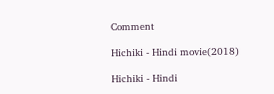Comment

Hichiki - Hindi movie(2018)

Hichiki - Hindi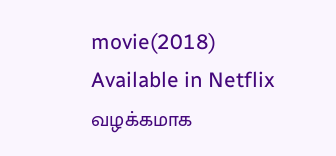movie(2018) Available in Netflix வழக்கமாக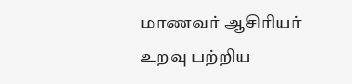மாணவர் ஆசிரியர் உறவு பற்றிய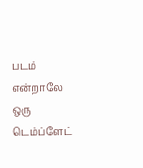படம் என்றாலே ஒரு டெம்ப்ளேட்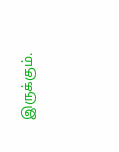இருக்கும்.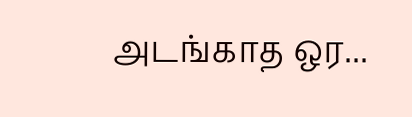அடங்காத ஒர...